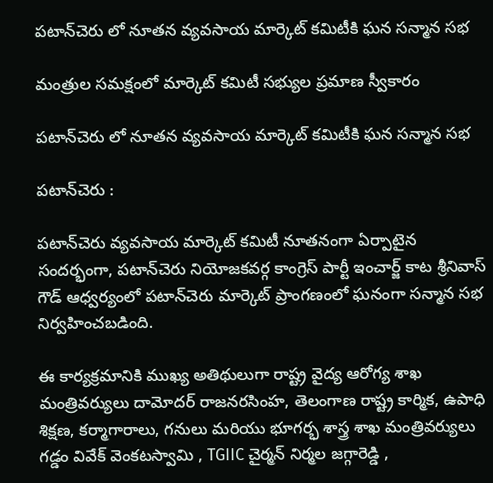పటాన్‌చెరు లో నూతన వ్యవసాయ మార్కెట్ కమిటీకి ఘన సన్మాన సభ

మంత్రుల సమక్షంలో మార్కెట్ కమిటీ సభ్యుల ప్రమాణ స్వీకారం

పటాన్‌చెరు లో నూతన వ్యవసాయ మార్కెట్ కమిటీకి ఘన సన్మాన సభ

పటాన్‌చెరు :

పటాన్‌చెరు వ్యవసాయ మార్కెట్ కమిటీ నూతనంగా ఏర్పాటైన సందర్భంగా, పటాన్‌చెరు నియోజకవర్గ కాంగ్రెస్ పార్టీ ఇంచార్జ్ కాట శ్రీనివాస్ గౌడ్ ఆధ్వర్యంలో పటాన్‌చెరు మార్కెట్ ప్రాంగణంలో ఘనంగా సన్మాన సభ నిర్వహించబడింది.

ఈ కార్యక్రమానికి ముఖ్య అతిథులుగా రాష్ట్ర వైద్య ఆరోగ్య శాఖ మంత్రివర్యులు దామోదర్ రాజనరసింహ, తెలంగాణ రాష్ట్ర కార్మిక, ఉపాధి శిక్షణ, కర్మాగారాలు, గనులు మరియు భూగర్భ శాస్త్ర శాఖ మంత్రివర్యులు గడ్డం వివేక్ వెంకటస్వామి , TGIIC చైర్మన్ నిర్మల జగ్గారెడ్డి ,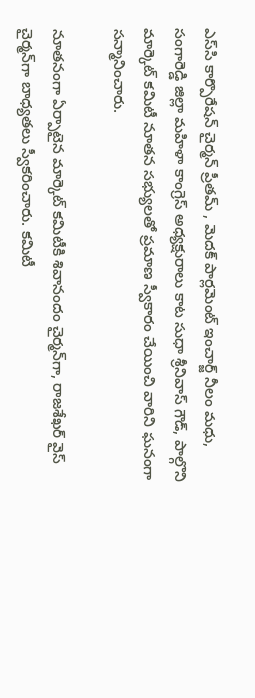ఎస్‌సి కార్పొరేషన్ చైర్మన్ ప్రీతమ్ , మెదక్ పార్లమెంట్ ఇంచార్జ్ నీలం మధు, సంగారెడ్డి జిల్లా మహిళా కాంగ్రెస్ అధ్యక్షురాలు కాట సుధా శ్రీనివాస్ గౌడ్, పాల్గొని మార్కెట్ కమిటీ నూతన సభ్యులతో ప్రమాణ స్వీకారం చేయించి వారిని ఘనంగా సన్మానించారు.

నూతనంగా ఏర్పాటైన మార్కెట్ కమిటీకి శివానందం చైర్మన్‌గా, రాజశేఖర్ వైస్ చైర్మన్‌గా బాధ్యతలు స్వీకరించారు. కమిటీ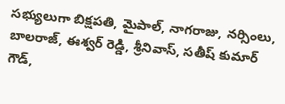సభ్యులుగా బిక్షపతి, మైపాల్, నాగరాజు, నర్సింలు, బాలరాజ్, ఈశ్వర్ రెడ్డి, శ్రీనివాస్, సతీష్ కుమార్ గౌడ్,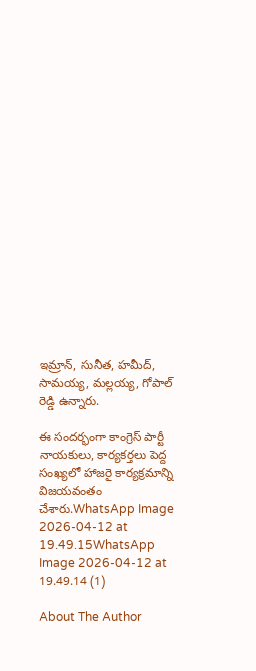ఇమ్రాన్, సునీత, హమీద్, సామయ్య, మల్లయ్య, గోపాల్ రెడ్డి ఉన్నారు.

ఈ సందర్భంగా కాంగ్రెస్ పార్టీ నాయకులు, కార్యకర్తలు పెద్ద సంఖ్యలో హాజరై కార్యక్రమాన్ని విజయవంతం చేశారు.WhatsApp Image 2026-04-12 at 19.49.15WhatsApp Image 2026-04-12 at 19.49.14 (1)

About The Author